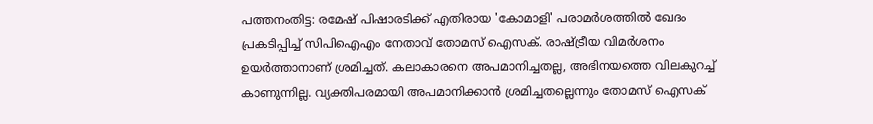പത്തനംതിട്ട: രമേഷ് പിഷാരടിക്ക് എതിരായ 'കോമാളി' പരാമർശത്തിൽ ഖേദം പ്രകടിപ്പിച്ച് സിപിഐഎം നേതാവ് തോമസ് ഐസക്. രാഷ്ട്രീയ വിമർശനം ഉയർത്താനാണ് ശ്രമിച്ചത്. കലാകാരനെ അപമാനിച്ചതല്ല, അഭിനയത്തെ വിലകുറച്ച് കാണുന്നില്ല. വ്യക്തിപരമായി അപമാനിക്കാൻ ശ്രമിച്ചതല്ലെന്നും തോമസ് ഐസക്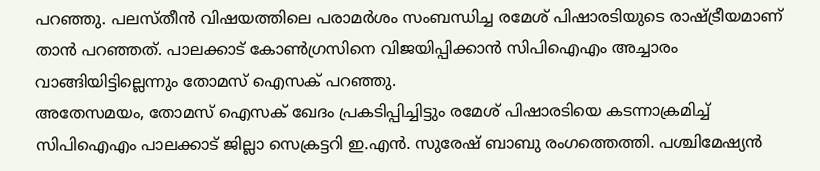പറഞ്ഞു. പലസ്തീൻ വിഷയത്തിലെ പരാമർശം സംബന്ധിച്ച രമേശ് പിഷാരടിയുടെ രാഷ്ട്രീയമാണ് താൻ പറഞ്ഞത്. പാലക്കാട് കോൺഗ്രസിനെ വിജയിപ്പിക്കാൻ സിപിഐഎം അച്ചാരം വാങ്ങിയിട്ടില്ലെന്നും തോമസ് ഐസക് പറഞ്ഞു.
അതേസമയം, തോമസ് ഐസക് ഖേദം പ്രകടിപ്പിച്ചിട്ടും രമേശ് പിഷാരടിയെ കടന്നാക്രമിച്ച് സിപിഐഎം പാലക്കാട് ജില്ലാ സെക്രട്ടറി ഇ.എൻ. സുരേഷ് ബാബു രംഗത്തെത്തി. പശ്ചിമേഷ്യൻ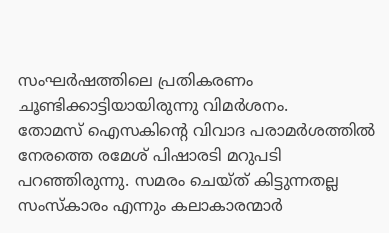സംഘർഷത്തിലെ പ്രതികരണം ചൂണ്ടിക്കാട്ടിയായിരുന്നു വിമർശനം.
തോമസ് ഐസകിൻ്റെ വിവാദ പരാമർശത്തിൽ നേരത്തെ രമേശ് പിഷാരടി മറുപടി പറഞ്ഞിരുന്നു. സമരം ചെയ്ത് കിട്ടുന്നതല്ല സംസ്കാരം എന്നും കലാകാരന്മാർ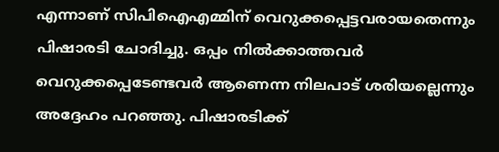എന്നാണ് സിപിഐഎമ്മിന് വെറുക്കപ്പെട്ടവരായതെന്നും പിഷാരടി ചോദിച്ചു. ഒപ്പം നിൽക്കാത്തവർ വെറുക്കപ്പെടേണ്ടവർ ആണെന്ന നിലപാട് ശരിയല്ലെന്നും അദ്ദേഹം പറഞ്ഞു. പിഷാരടിക്ക്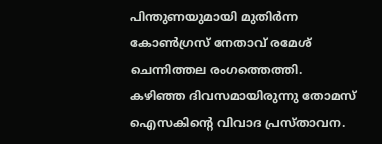പിന്തുണയുമായി മുതിർന്ന കോൺഗ്രസ് നേതാവ് രമേശ് ചെന്നിത്തല രംഗത്തെത്തി.
കഴിഞ്ഞ ദിവസമായിരുന്നു തോമസ് ഐസകിൻ്റെ വിവാദ പ്രസ്താവന.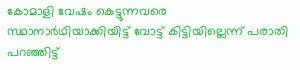കോമാളി വേഷം കെട്ടുന്നവരെ സ്ഥാനാർഥിയാക്കിയിട്ട് വോട്ട് കിട്ടിയില്ലെന്ന് പരാതി പറഞ്ഞിട്ട്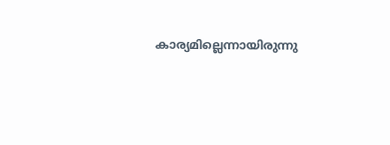കാര്യമില്ലെന്നായിരുന്നു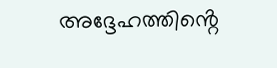അദ്ദേഹത്തിൻ്റെ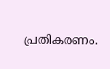പ്രതികരണം.